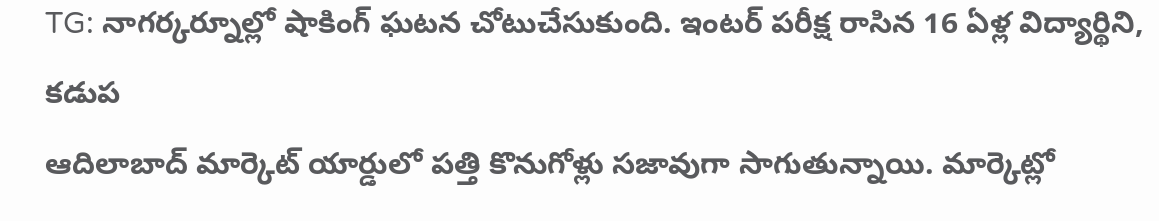TG: నాగర్కర్నూల్లో షాకింగ్ ఘటన చోటుచేసుకుంది. ఇంటర్ పరీక్ష రాసిన 16 ఏళ్ల విద్యార్థిని, కడుప
ఆదిలాబాద్ మార్కెట్ యార్డులో పత్తి కొనుగోళ్లు సజావుగా సాగుతున్నాయి. మార్కెట్లో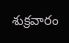శుక్రవారం